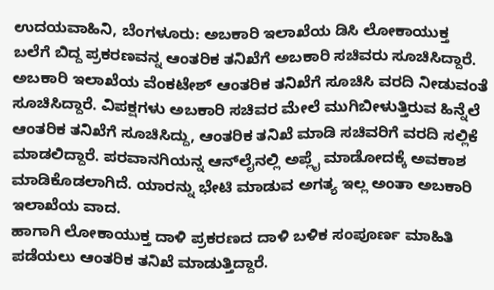ಉದಯವಾಹಿನಿ, ಬೆಂಗಳೂರು: ಅಬಕಾರಿ ಇಲಾಖೆಯ ಡಿಸಿ ಲೋಕಾಯುಕ್ತ ಬಲೆಗೆ ಬಿದ್ದ ಪ್ರಕರಣವನ್ನ ಆಂತರಿಕ ತನಿಖೆಗೆ ಅಬಕಾರಿ ಸಚಿವರು ಸೂಚಿಸಿದ್ದಾರೆ. ಅಬಕಾರಿ ಇಲಾಖೆಯ ವೆಂಕಟೇಶ್ ಆಂತರಿಕ ತನಿಖೆಗೆ ಸೂಚಿಸಿ ವರದಿ ನೀಡುವಂತೆ ಸೂಚಿಸಿದ್ದಾರೆ. ವಿಪಕ್ಷಗಳು ಅಬಕಾರಿ ಸಚಿವರ ಮೇಲೆ ಮುಗಿಬೀಳುತ್ತಿರುವ ಹಿನ್ನೆಲೆ ಆಂತರಿಕ ತನಿಖೆಗೆ ಸೂಚಿಸಿದ್ದು, ಆಂತರಿಕ ತನಿಖೆ ಮಾಡಿ ಸಚಿವರಿಗೆ ವರದಿ ಸಲ್ಲಿಕೆ ಮಾಡಲಿದ್ದಾರೆ. ಪರವಾನಗಿಯನ್ನ ಆನ್‌ಲೈನಲ್ಲಿ ಅಪ್ಲೈ ಮಾಡೋದಕ್ಕೆ ಅವಕಾಶ ಮಾಡಿಕೊಡಲಾಗಿದೆ. ಯಾರನ್ನು ಭೇಟಿ ಮಾಡುವ ಅಗತ್ಯ ಇಲ್ಲ ಅಂತಾ ಅಬಕಾರಿ ಇಲಾಖೆಯ ವಾದ.
ಹಾಗಾಗಿ ಲೋಕಾಯುಕ್ತ ದಾಳಿ ಪ್ರಕರಣದ ದಾಳಿ ಬಳಿಕ ಸಂಪೂರ್ಣ ಮಾಹಿತಿ ಪಡೆಯಲು ಆಂತರಿಕ ತನಿಖೆ ಮಾಡುತ್ತಿದ್ದಾರೆ.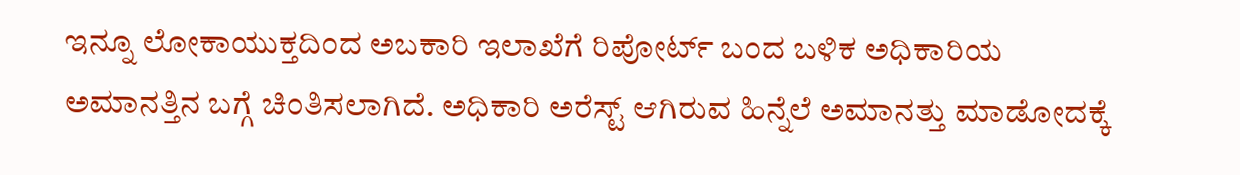ಇನ್ನೂ ಲೋಕಾಯುಕ್ತದಿಂದ ಅಬಕಾರಿ ಇಲಾಖೆಗೆ ರಿಪೋರ್ಟ್ ಬಂದ ಬಳಿಕ ಅಧಿಕಾರಿಯ ಅಮಾನತ್ತಿನ ಬಗ್ಗೆ ಚಿಂತಿಸಲಾಗಿದೆ. ಅಧಿಕಾರಿ ಅರೆಸ್ಟ್ ಆಗಿರುವ ಹಿನ್ನೆಲೆ ಅಮಾನತ್ತು ಮಾಡೋದಕ್ಕೆ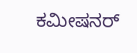ಕಮೀಷನರ್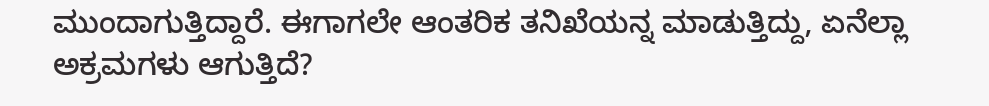ಮುಂದಾಗುತ್ತಿದ್ದಾರೆ. ಈಗಾಗಲೇ ಆಂತರಿಕ ತನಿಖೆಯನ್ನ ಮಾಡುತ್ತಿದ್ದು, ಏನೆಲ್ಲಾ ಅಕ್ರಮಗಳು ಆಗುತ್ತಿದೆ?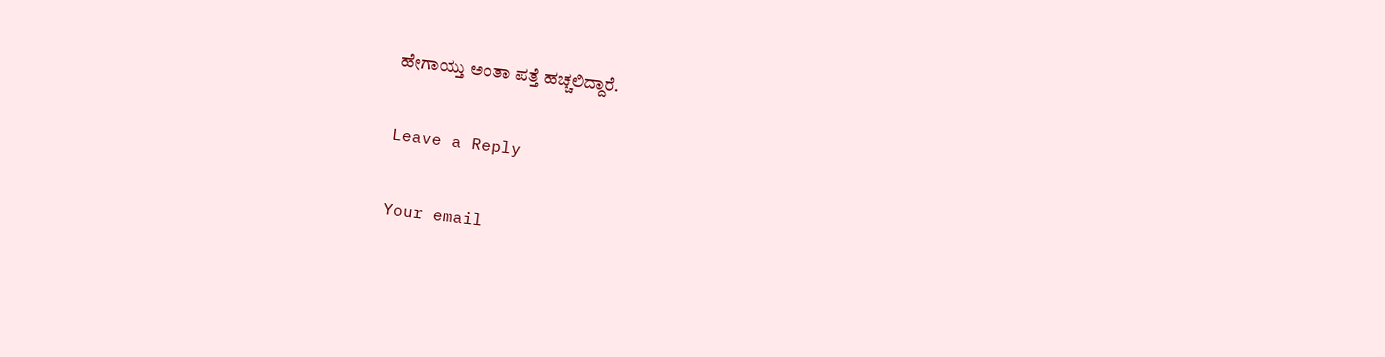ಹೇಗಾಯ್ತು ಅಂತಾ ಪತ್ತೆ ಹಚ್ಚಲಿದ್ದಾರೆ.

Leave a Reply

Your email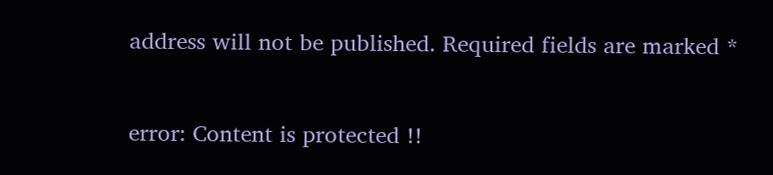address will not be published. Required fields are marked *

error: Content is protected !!